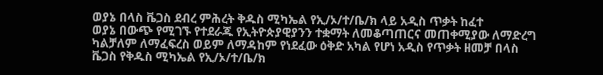ወያኔ በላስ ቬጋስ ደብረ ምሕረት ቅዱስ ሚካኤል የኢ/ኦ/ተ/ቤ/ክ ላይ አዲስ ጥቃት ከፈተ
ወያኔ በውጭ የሚገኙ የተደራጁ የኢትዮጵያዊያንን ተቋማት ለመቆጣጠርና መጠቀሚያው ለማድረግ ካልቻለም ለማፈፍረስ ወይም ለማዳከም የነደፈው ዕቅድ አካል የሆነ አዲስ የጥቃት ዘመቻ በላስ ቬጋስ የቅዱስ ሚካኤል የኢ/ኦ/ተ/ቤ/ክ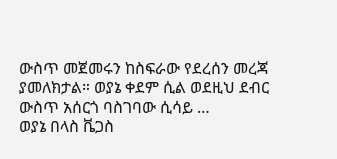ውስጥ መጀመሩን ከስፍራው የደረሰን መረጃ ያመለክታል። ወያኔ ቀደም ሲል ወደዚህ ደብር ውስጥ አሰርጎ ባስገባው ሲሳይ …
ወያኔ በላስ ቬጋስ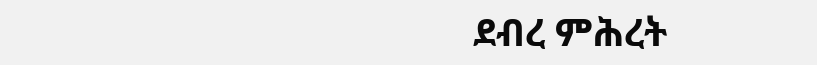ደብረ ምሕረት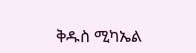ቅዱስ ሚካኤል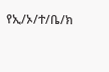የኢ/ኦ/ተ/ቤ/ክ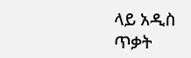ላይ አዲስ ጥቃት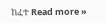ከፈተ Read more »